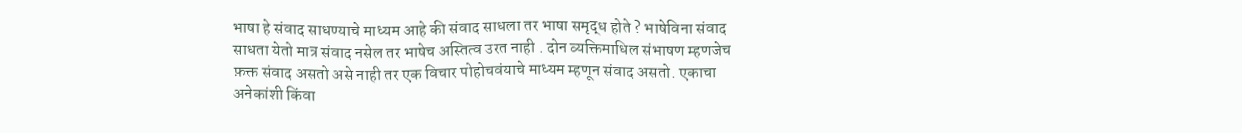भाषा हे संवाद साधण्याचे माध्यम आहे की संवाद साधला तर भाषा समृद्ध होते ? भाषेविना संवाद साधता येतो मात्र संवाद नसेल तर भाषेच अस्तित्व उरत नाही . दोन व्यक्तिमाधिल संभाषण म्हणजेच फ़क्त संवाद असतो असे नाही तर एक विचार पोहोचवंयाचे माध्यम म्हणून संवाद असतो. एकाचा अनेकांशी किंवा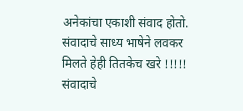अनेकांचा एकाशी संवाद होतो.
संवादाचे साध्य भाषेने लवकर मिलते हेही तितकेच खरे !!!!!
संवादाचे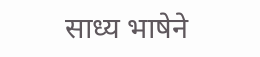साध्य भाषेने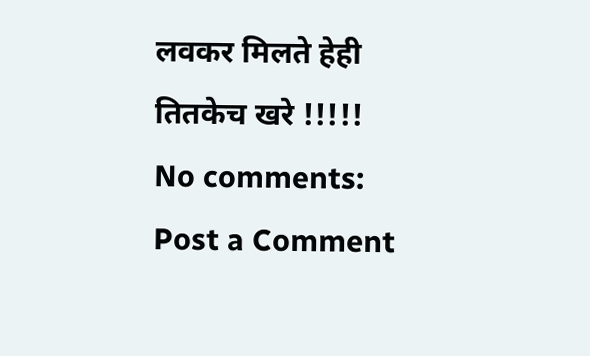लवकर मिलते हेही तितकेच खरे !!!!!
No comments:
Post a Comment